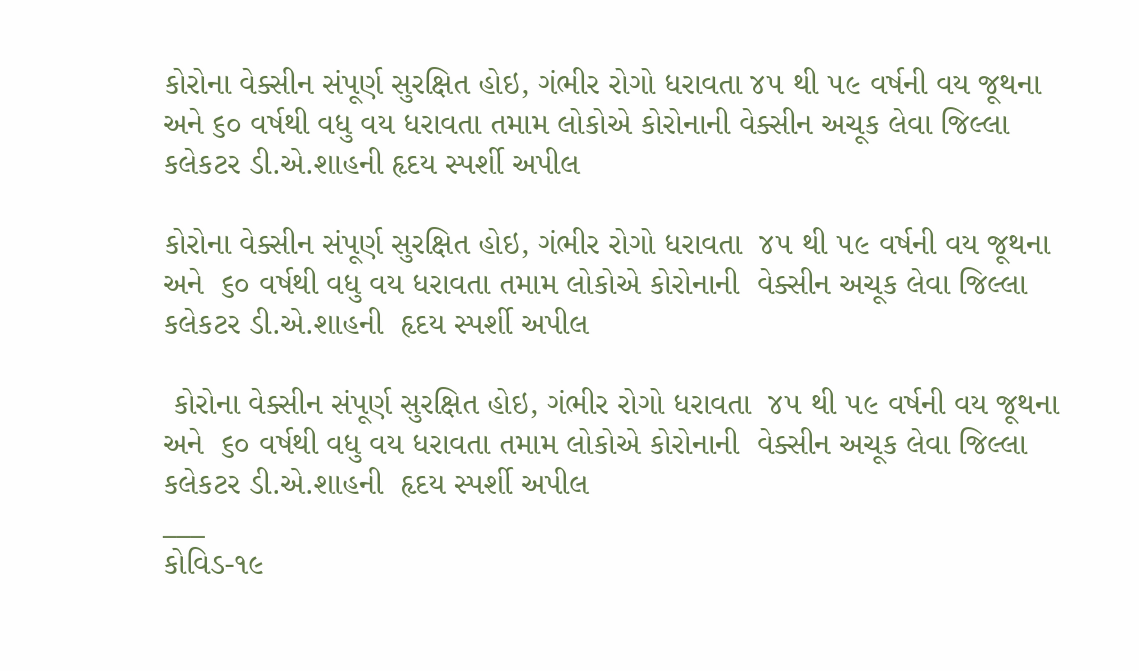કોરોના વેક્સીન સંપૂર્ણ સુરક્ષિત હોઇ, ગંભીર રોગો ધરાવતા ૪૫ થી ૫૯ વર્ષની વય જૂથના અને ૬૦ વર્ષથી વધુ વય ધરાવતા તમામ લોકોએ કોરોનાની વેક્સીન અચૂક લેવા જિલ્લા કલેકટર ડી.એ.શાહની હૃદય સ્પર્શી અપીલ

કોરોના વેક્સીન સંપૂર્ણ સુરક્ષિત હોઇ, ગંભીર રોગો ધરાવતા  ૪૫ થી ૫૯ વર્ષની વય જૂથના  અને  ૬૦ વર્ષથી વધુ વય ધરાવતા તમામ લોકોએ કોરોનાની  વેક્સીન અચૂક લેવા જિલ્લા કલેકટર ડી.એ.શાહની  હૃદય સ્પર્શી અપીલ

 કોરોના વેક્સીન સંપૂર્ણ સુરક્ષિત હોઇ, ગંભીર રોગો ધરાવતા  ૪૫ થી ૫૯ વર્ષની વય જૂથના  અને  ૬૦ વર્ષથી વધુ વય ધરાવતા તમામ લોકોએ કોરોનાની  વેક્સીન અચૂક લેવા જિલ્લા કલેકટર ડી.એ.શાહની  હૃદય સ્પર્શી અપીલ
___
કોવિડ-૧૯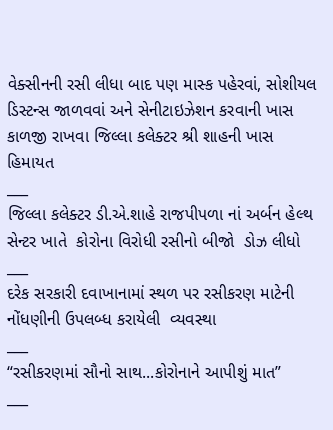વેક્સીનની રસી લીધા બાદ પણ માસ્ક પહેરવાં, સોશીયલ ડિસ્ટન્સ જાળવવાં અને સેનીટાઇઝેશન કરવાની ખાસ કાળજી રાખવા જિલ્લા કલેક્ટર શ્રી શાહની ખાસ હિમાયત
___
જિલ્લા કલેક્ટર ડી.એ.શાહે રાજપીપળા નાં અર્બન હેલ્થ સેન્ટર ખાતે  કોરોના વિરોધી રસીનો બીજો  ડોઝ લીધો
___
દરેક સરકારી દવાખાનામાં સ્થળ પર રસીકરણ માટેની  નોંધણીની ઉપલબ્ધ કરાયેલી  વ્યવસ્થા
___
“રસીકરણમાં સૌનો સાથ...કોરોનાને આપીશું માત”
___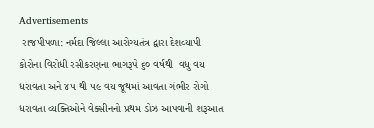Advertisements
 રાજપીપળા: નર્મદા જિલ્લા આરોગ્યતંત્ર દ્વારા દેશવ્યાપી કોરોના વિરોધી રસીકરણના ભાગરૂપે ૬૦ વર્ષથી  વધુ વય ધરાવતા અને ૪૫ થી ૫૯ વય જૂથમાં આવતા ગંભીર રોગો ધરાવતા વ્યક્તિઓને વેક્સીનનો પ્રથમ ડોઝ આપવાની શરૂઆત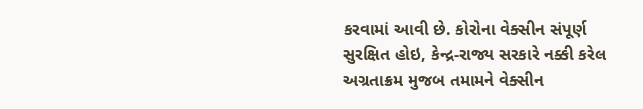કરવામાં આવી છે. કોરોના વેક્સીન સંપૂર્ણ સુરક્ષિત હોઇ, કેન્દ્ર-રાજ્ય સરકારે નક્કી કરેલ અગ્રતાક્રમ મુજબ તમામને વેક્સીન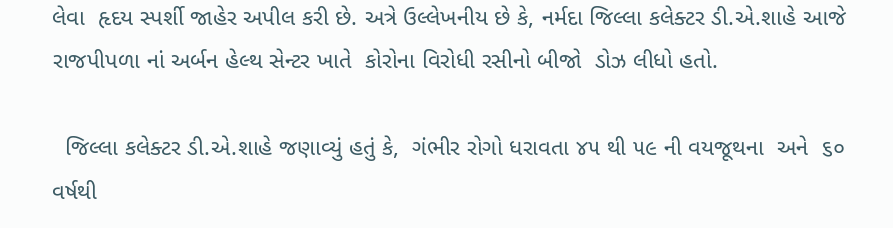લેવા  હૃદય સ્પર્શી જાહેર અપીલ કરી છે. અત્રે ઉલ્લેખનીય છે કે, નર્મદા જિલ્લા કલેક્ટર ડી.એ.શાહે આજે રાજપીપળા નાં અર્બન હેલ્થ સેન્ટર ખાતે  કોરોના વિરોધી રસીનો બીજો  ડોઝ લીધો હતો.

  જિલ્લા કલેક્ટર ડી.એ.શાહે જણાવ્યું હતું કે,  ગંભીર રોગો ધરાવતા ૪૫ થી ૫૯ ની વયજૂથના  અને  ૬૦ વર્ષથી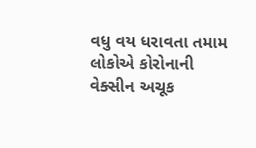વધુ વય ધરાવતા તમામ લોકોએ કોરોનાની વેક્સીન અચૂક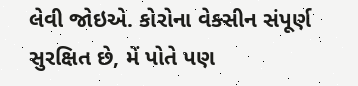લેવી જોઇએ. કોરોના વેક્સીન સંપૂર્ણ સુરક્ષિત છે, મેં પોતે પણ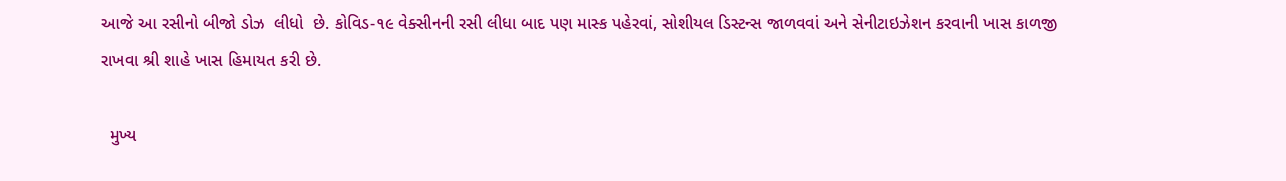આજે આ રસીનો બીજો ડોઝ  લીધો  છે. કોવિડ-૧૯ વેક્સીનની રસી લીધા બાદ પણ માસ્ક પહેરવાં, સોશીયલ ડિસ્ટન્સ જાળવવાં અને સેનીટાઇઝેશન કરવાની ખાસ કાળજી રાખવા શ્રી શાહે ખાસ હિમાયત કરી છે.

  મુખ્ય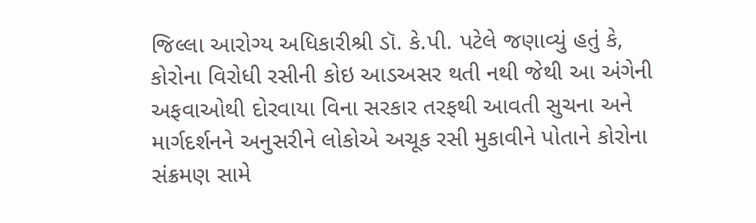જિલ્લા આરોગ્ય અધિકારીશ્રી ડૉ. કે.પી. પટેલે જણાવ્યું હતું કે, કોરોના વિરોધી રસીની કોઇ આડઅસર થતી નથી જેથી આ અંગેની અફવાઓથી દોરવાયા વિના સરકાર તરફથી આવતી સુચના અને માર્ગદર્શનને અનુસરીને લોકોએ અચૂક રસી મુકાવીને પોતાને કોરોના સંક્રમણ સામે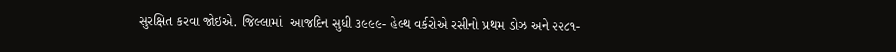સુરક્ષિત કરવા જોઇએ. જિલ્લામાં  આજદિન સુધી ૩૯૯૯- હેલ્થ વર્કરોએ રસીનો પ્રથમ ડોઝ અને ૨૨૮૧-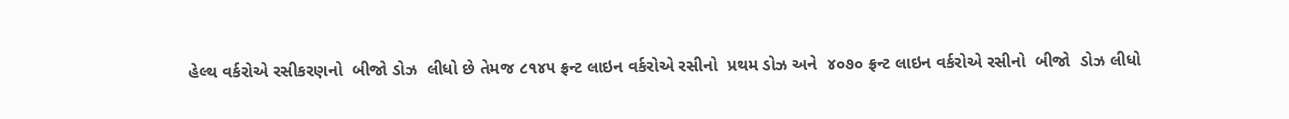હેલ્થ વર્કરોએ રસીકરણનો  બીજો ડોઝ  લીધો છે તેમજ ૮૧૪૫ ફ્રન્ટ લાઇન વર્કરોએ રસીનો  પ્રથમ ડોઝ અને  ૪૦૭૦ ફ્રન્ટ લાઇન વર્કરોએ રસીનો  બીજો  ડોઝ લીધો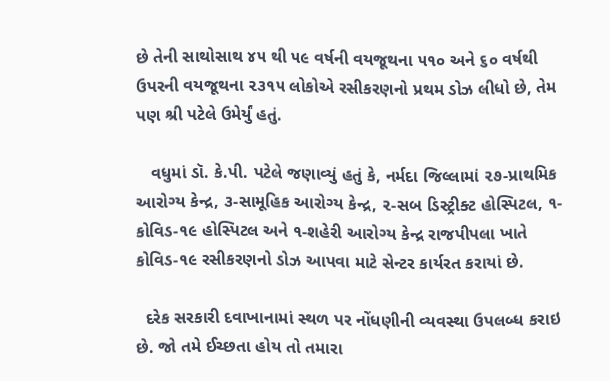છે તેની સાથોસાથ ૪૫ થી ૫૯ વર્ષની વયજૂથના ૫૧૦ અને ૬૦ વર્ષથી ઉપરની વયજૂથના ૨૩૧૫ લોકોએ રસીકરણનો પ્રથમ ડોઝ લીધો છે, તેમ પણ શ્રી પટેલે ઉમેર્યું હતું.

   વધુમાં ડૉ. કે.પી. પટેલે જણાવ્યું હતું કે, નર્મદા જિલ્લામાં ૨૭-પ્રાથમિક આરોગ્ય કેન્દ્ર, ૩-સામૂહિક આરોગ્ય કેન્દ્ર, ૨-સબ ડિસ્ટ્રીક્ટ હોસ્પિટલ, ૧-કોવિડ-૧૯ હોસ્પિટલ અને ૧-શહેરી આરોગ્ય કેન્દ્ર રાજપીપલા ખાતે કોવિડ-૧૯ રસીકરણનો ડોઝ આપવા માટે સેન્ટર કાર્યરત કરાયાં છે.

  દરેક સરકારી દવાખાનામાં સ્થળ પર નોંધણીની વ્યવસ્થા ઉપલબ્ધ કરાઇ છે. જો તમે ઈચ્છતા હોય તો તમારા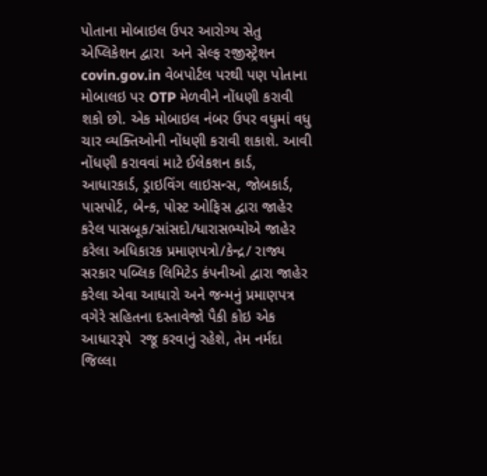પોતાના મોબાઇલ ઉપર આરોગ્ય સેતુ એપ્લિકેશન દ્વારા  અને સેલ્ફ રજીસ્ટ્રેશન  covin.gov.in વેબપોર્ટલ પરથી પણ પોતાના મોબાલઇ પર OTP મેળવીને નોંધણી કરાવી શકો છો. એક મોબાઇલ નંબર ઉપર વધુમાં વધુ ચાર વ્યક્તિઓની નોંધણી કરાવી શકાશે. આવી નોંધણી કરાવવાં માટે ઈલેકશન કાર્ડ, આધારકાર્ડ, ડ્રાઇવિંગ લાઇસન્સ, જોબકાર્ડ, પાસપોર્ટ, બેન્ક, પોસ્ટ ઓફિસ દ્વારા જાહેર કરેલ પાસબૂક/સાંસદો/ધારાસભ્યોએ જાહેર કરેલા અધિકારક પ્રમાણપત્રો/કેન્દ્ર/ રાજ્ય સરકાર પબ્લિક લિમિટેડ કંપનીઓ દ્વારા જાહેર કરેલા એવા આધારો અને જન્મનું પ્રમાણપત્ર વગેરે સહિતના દસ્તાવેજો પૈકી કોઇ એક આધારરૂપે  રજૂ કરવાનું રહેશે, તેમ નર્મદા જિલ્લા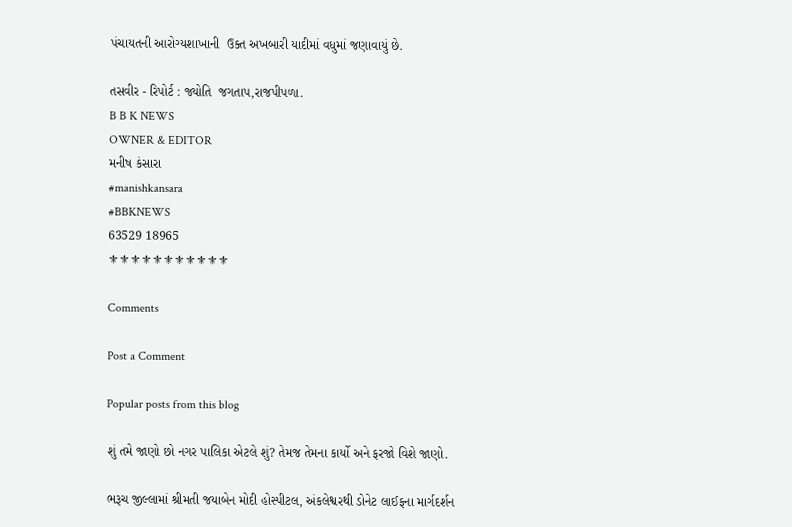પંચાયતની આરોગ્યશાખાની  ઉક્ત અખબારી યાદીમાં વધુમાં જણાવાયું છે.

તસવીર - રિપોર્ટ : જ્યોતિ  જગતાપ,રાજપીપળા.
B B K NEWS
OWNER & EDITOR
મનીષ કંસારા
#manishkansara
#BBKNEWS
63529 18965
⚜⚜⚜⚜⚜⚜⚜⚜⚜⚜⚜

Comments

Post a Comment

Popular posts from this blog

શું તમે જાણો છો નગર પાલિકા એટલે શું? તેમજ તેમના કાર્યો અને ફરજો વિશે જાણો.

ભરૂચ જીલ્લામાં શ્રીમતી જયાબેન મોદી હોસ્પીટલ, અંકલેશ્વરથી ડોનેટ લાઈફના માર્ગદર્શન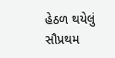હેઠળ થયેલું સૌપ્રથમ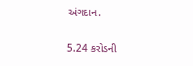અંગદાન.

5.24 કરોડની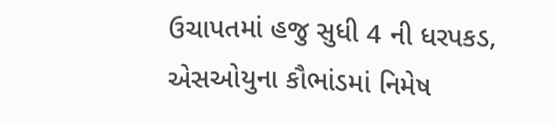ઉચાપતમાં હજુ સુધી 4 ની ધરપકડ, એસઓયુના કૌભાંડમાં નિમેષ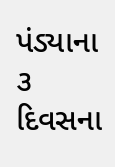પંડ્યાના ૩ દિવસના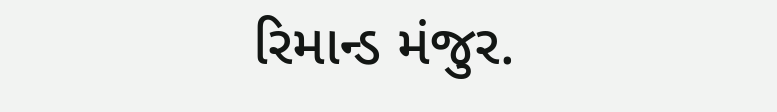રિમાન્ડ મંજુર.